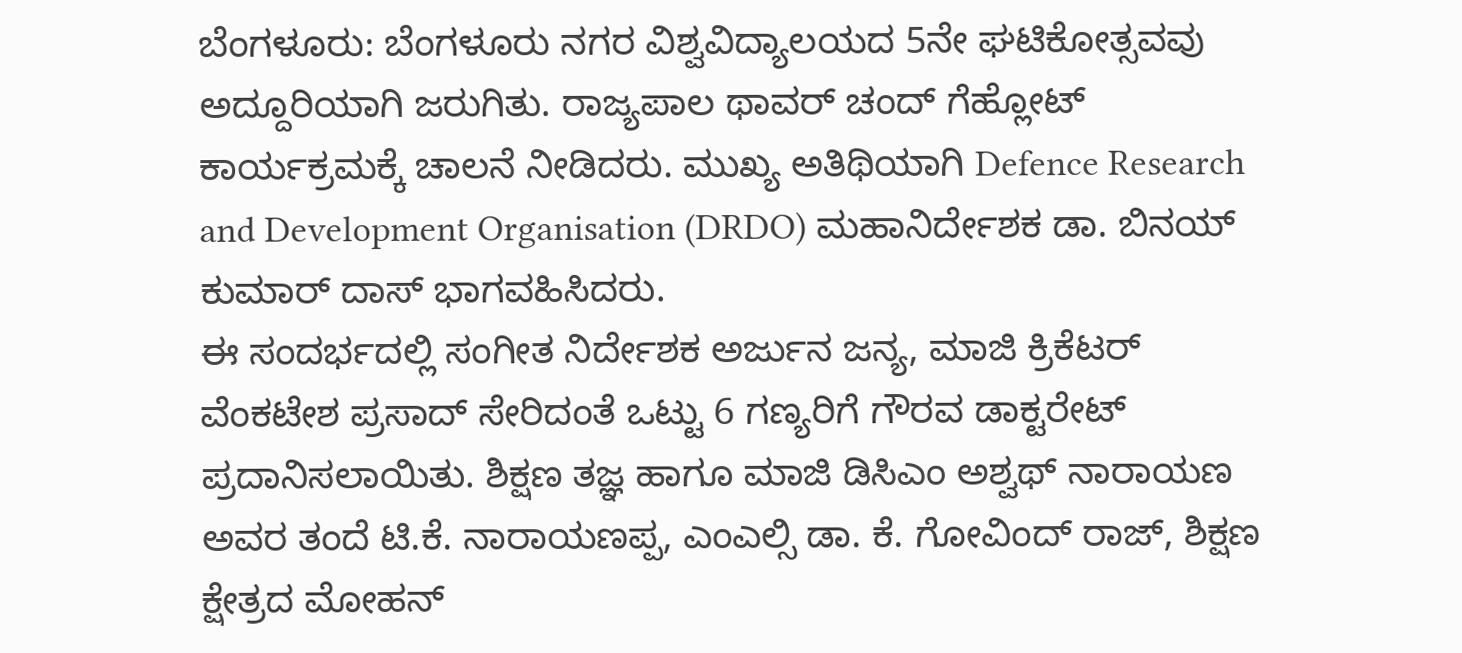ಬೆಂಗಳೂರು: ಬೆಂಗಳೂರು ನಗರ ವಿಶ್ವವಿದ್ಯಾಲಯದ 5ನೇ ಘಟಿಕೋತ್ಸವವು ಅದ್ದೂರಿಯಾಗಿ ಜರುಗಿತು. ರಾಜ್ಯಪಾಲ ಥಾವರ್ ಚಂದ್ ಗೆಹ್ಲೋಟ್ ಕಾರ್ಯಕ್ರಮಕ್ಕೆ ಚಾಲನೆ ನೀಡಿದರು. ಮುಖ್ಯ ಅತಿಥಿಯಾಗಿ Defence Research and Development Organisation (DRDO) ಮಹಾನಿರ್ದೇಶಕ ಡಾ. ಬಿನಯ್ ಕುಮಾರ್ ದಾಸ್ ಭಾಗವಹಿಸಿದರು.
ಈ ಸಂದರ್ಭದಲ್ಲಿ ಸಂಗೀತ ನಿರ್ದೇಶಕ ಅರ್ಜುನ ಜನ್ಯ, ಮಾಜಿ ಕ್ರಿಕೆಟರ್ ವೆಂಕಟೇಶ ಪ್ರಸಾದ್ ಸೇರಿದಂತೆ ಒಟ್ಟು 6 ಗಣ್ಯರಿಗೆ ಗೌರವ ಡಾಕ್ಟರೇಟ್ ಪ್ರದಾನಿಸಲಾಯಿತು. ಶಿಕ್ಷಣ ತಜ್ಞ ಹಾಗೂ ಮಾಜಿ ಡಿಸಿಎಂ ಅಶ್ವಥ್ ನಾರಾಯಣ ಅವರ ತಂದೆ ಟಿ.ಕೆ. ನಾರಾಯಣಪ್ಪ, ಎಂಎಲ್ಸಿ ಡಾ. ಕೆ. ಗೋವಿಂದ್ ರಾಜ್, ಶಿಕ್ಷಣ ಕ್ಷೇತ್ರದ ಮೋಹನ್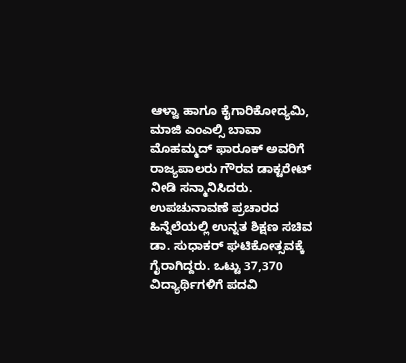ಆಳ್ವಾ ಹಾಗೂ ಕೈಗಾರಿಕೋದ್ಯಮಿ, ಮಾಜಿ ಎಂಎಲ್ಸಿ ಬಾವಾ ಮೊಹಮ್ಮದ್ ಫಾರೂಕ್ ಅವರಿಗೆ ರಾಜ್ಯಪಾಲರು ಗೌರವ ಡಾಕ್ಟರೇಟ್ ನೀಡಿ ಸನ್ಮಾನಿಸಿದರು.
ಉಪಚುನಾವಣೆ ಪ್ರಚಾರದ ಹಿನ್ನೆಲೆಯಲ್ಲಿ ಉನ್ನತ ಶಿಕ್ಷಣ ಸಚಿವ ಡಾ. ಸುಧಾಕರ್ ಘಟಿಕೋತ್ಸವಕ್ಕೆ ಗೈರಾಗಿದ್ದರು. ಒಟ್ಟು 37,370 ವಿದ್ಯಾರ್ಥಿಗಳಿಗೆ ಪದವಿ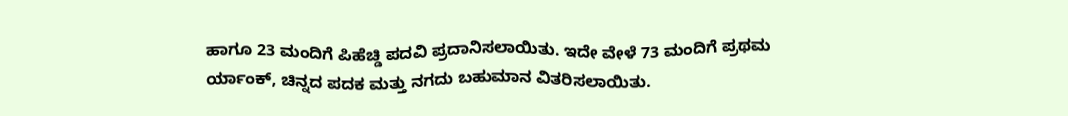ಹಾಗೂ 23 ಮಂದಿಗೆ ಪಿಹೆಚ್ಡಿ ಪದವಿ ಪ್ರದಾನಿಸಲಾಯಿತು. ಇದೇ ವೇಳೆ 73 ಮಂದಿಗೆ ಪ್ರಥಮ ರ್ಯಾಂಕ್, ಚಿನ್ನದ ಪದಕ ಮತ್ತು ನಗದು ಬಹುಮಾನ ವಿತರಿಸಲಾಯಿತು.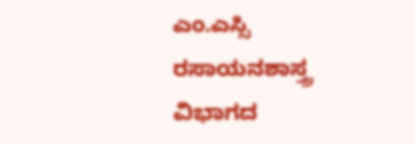ಎಂ.ಎಸ್ಸಿ ರಸಾಯನಶಾಸ್ತ್ರ ವಿಭಾಗದ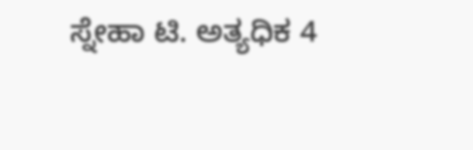ಸ್ನೇಹಾ ಟಿ. ಅತ್ಯಧಿಕ 4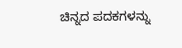ಚಿನ್ನದ ಪದಕಗಳನ್ನು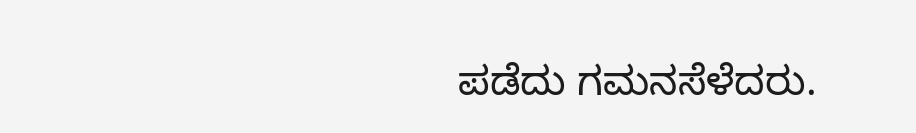ಪಡೆದು ಗಮನಸೆಳೆದರು.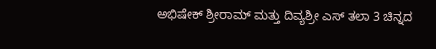ಅಭಿಷೇಕ್ ಶ್ರೀರಾಮ್ ಮತ್ತು ದಿವ್ಯಶ್ರೀ ಎಸ್ ತಲಾ 3 ಚಿನ್ನದ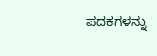ಪದಕಗಳನ್ನು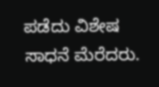ಪಡೆದು ವಿಶೇಷ ಸಾಧನೆ ಮೆರೆದರು.